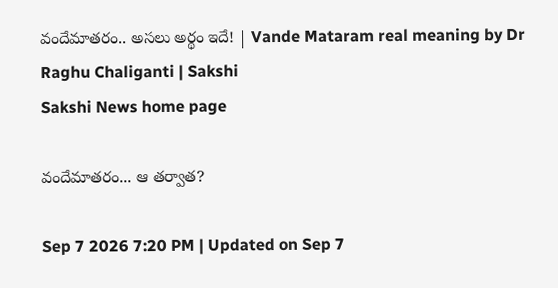వందేమాతరం.. అస‌లు అర్థం ఇదే! | Vande Mataram real meaning by Dr Raghu Chaliganti | Sakshi
Sakshi News home page

వందేమాతరం... ఆ తర్వాత?

Sep 7 2026 7:20 PM | Updated on Sep 7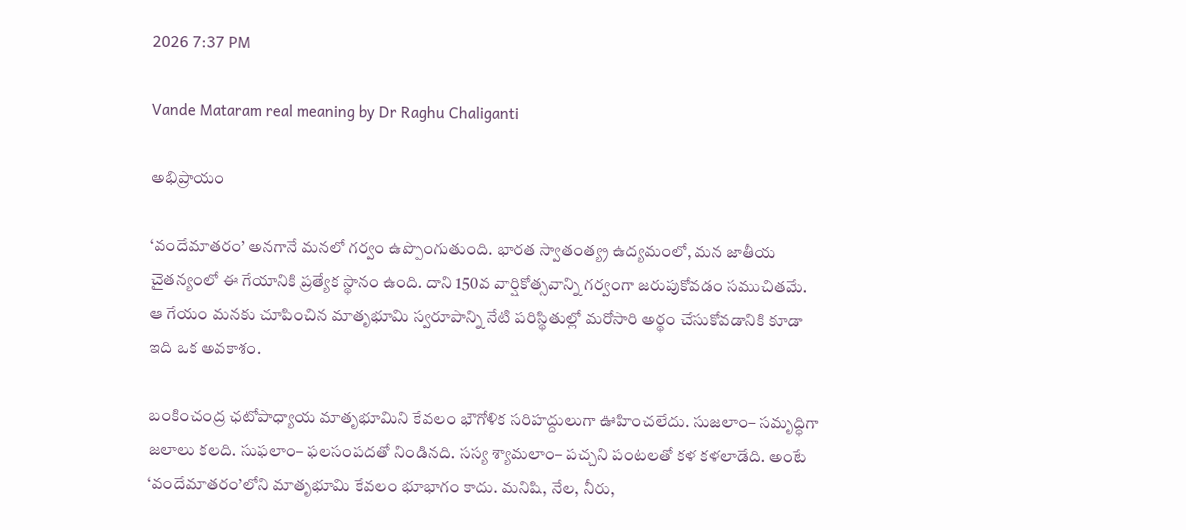2026 7:37 PM

Vande Mataram real meaning by Dr Raghu Chaliganti

అభిప్రాయం

‘వందేమాతరం’ అనగానే మనలో గర్వం ఉప్పొంగుతుంది. భారత స్వాతంత్య్ర ఉద్యమంలో, మన జాతీయ చైతన్యంలో ఈ గేయానికి ప్రత్యేక స్థానం ఉంది. దాని 150వ వార్షికోత్సవాన్ని గర్వంగా జరుపుకోవడం సముచితమే. ఆ గేయం మనకు చూపించిన మాతృభూమి స్వరూపాన్ని నేటి పరిస్థితుల్లో మరోసారి అర్థం చేసుకోవడానికి కూడా ఇది ఒక అవకాశం.

బంకించంద్ర ఛటోపాధ్యాయ మాతృభూమిని కేవలం భౌగోళిక సరిహద్దులుగా ఊహించలేదు. సుజలాం– సమృద్ధిగా జలాలు కలది. సుఫలాం– ఫలసంపదతో నిండినది. సస్య శ్యామలాం– పచ్చని పంటలతో కళ కళలాడేది. అంటే ‘వందేమాతరం’లోని మాతృభూమి కేవలం భూభాగం కాదు. మనిషి, నేల, నీరు,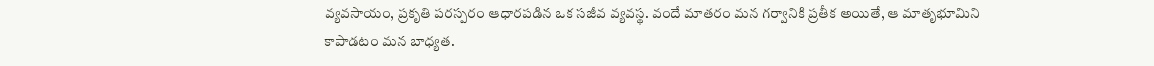వ్యవసాయం, ప్రకృతి పరస్పరం ఆధారపడిన ఒక సజీవ వ్యవస్థ. వందే మాతరం మన గర్వానికి ప్రతీక అయితే, ఆ మాతృభూమిని కాపాడటం మన బాధ్యత.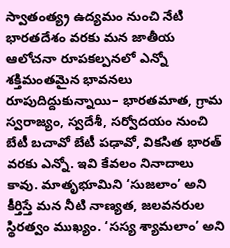స్వాతంత్య్ర ఉద్యమం నుంచి నేటి భారతదేశం వరకు మన జాతీయ ఆలోచనా రూపకల్పనలో ఎన్నో శక్తిమంతమైన భావనలు రూపుదిద్దుకున్నాయి– భారతమాత, గ్రామ స్వరాజ్యం, స్వదేశీ, సర్వోదయం నుంచి బేటీ బచావో బేటీ పఢావో, వికసిత భారత్‌ వరకు ఎన్నో. ఇవి కేవలం నినాదాలు కావు. మాతృభూమిని ‘సుజలాం’ అని కీర్తిస్తే మన నీటి నాణ్యత, జలవనరుల స్థిరత్వం ముఖ్యం. ‘సస్య శ్యామలాం’ అని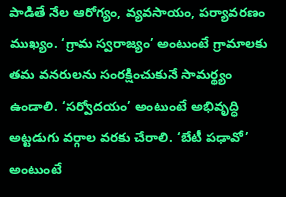పాడితే నేల ఆరోగ్యం, వ్యవసాయం, పర్యావరణం ముఖ్యం. ‘గ్రామ స్వరాజ్యం’ అంటుంటే గ్రామాలకు తమ వనరులను సంరక్షించుకునే సామర్థ్యం ఉండాలి. ‘సర్వోదయం’ అంటుంటే అభివృద్ధి అట్టడుగు వర్గాల వరకు చేరాలి. ‘బేటీ పఢావో’ అంటుంటే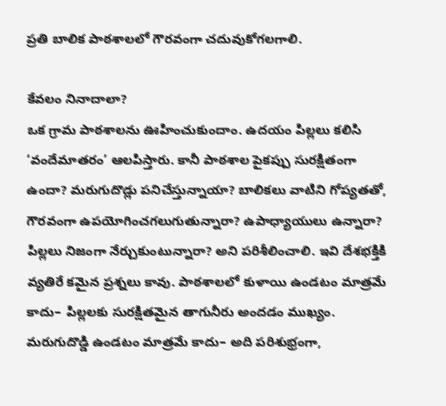ప్రతి బాలిక పాఠశాలలో గౌరవంగా చదువుకోగలగాలి.

కేవలం నినాదాలా?
ఒక గ్రామ పాఠశాలను ఊహించుకుందాం. ఉదయం పిల్లలు కలిసి ‘వందేమాతరం’ ఆలపిస్తారు. కానీ పాఠశాల పైకప్పు సురక్షితంగా ఉందా? మరుగుదొడ్లు పనిచేస్తున్నాయా? బాలికలు వాటిని గోప్యతతో, గౌరవంగా ఉపయోగించగలుగుతున్నారా? ఉపాధ్యాయులు ఉన్నారా? పిల్లలు నిజంగా నేర్చుకుంటున్నారా? అని పరిశీలించాలి. ఇవి దేశభక్తికి వ్యతిరే కమైన ప్రశ్నలు కావు. పాఠశాలలో కుళాయి ఉండటం మాత్రమే కాదు– పిల్లలకు సురక్షితమైన తాగునీరు అందడం ముఖ్యం. మరుగుదొడ్డి ఉండటం మాత్రమే కాదు– అది పరిశుభ్రంగా,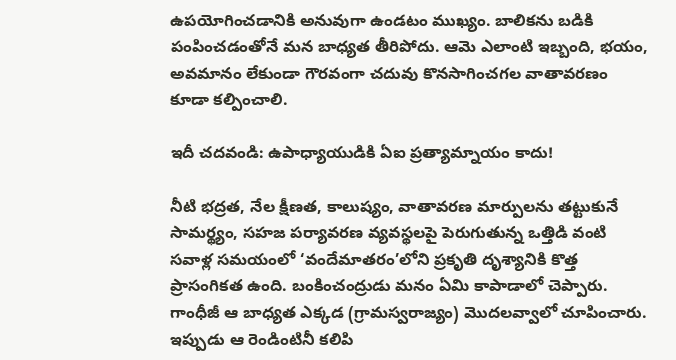ఉపయోగించడానికి అనువుగా ఉండటం ముఖ్యం. బాలికను బడికి పంపించడంతోనే మన బాధ్యత తీరిపోదు. ఆమె ఎలాంటి ఇబ్బంది, భయం, అవమానం లేకుండా గౌరవంగా చదువు కొనసాగించగల వాతావరణం కూడా కల్పించాలి.

ఇదీ చ‌ద‌వండి: ఉపాధ్యాయుడికి ఏఐ ప్ర‌త్యామ్నాయం కాదు!

నీటి భద్రత, నేల క్షీణత, కాలుష్యం, వాతావరణ మార్పులను తట్టుకునే సామర్థ్యం, సహజ పర్యావరణ వ్యవస్థలపై పెరుగుతున్న ఒత్తిడి వంటి సవాళ్ల సమయంలో ‘వందేమాతరం’లోని ప్రకృతి దృశ్యానికి కొత్త ప్రాసంగికత ఉంది. బంకించంద్రుడు మనం ఏమి కాపాడాలో చెప్పారు. గాంధీజీ ఆ బాధ్యత ఎక్కడ (గ్రామస్వరాజ్యం) మొదలవ్వాలో చూపించారు. ఇప్పుడు ఆ రెండింటినీ కలిపి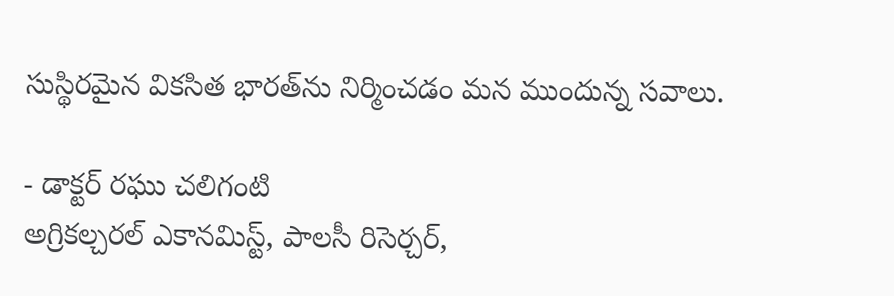సుస్థిరమైన వికసిత భారత్‌ను నిర్మించడం మన ముందున్న సవాలు.

- డాక్ట‌ర్‌ రఘు చలిగంటి
అగ్రికల్చరల్‌ ఎకానమిస్ట్, పాలసీ రిసెర్చర్,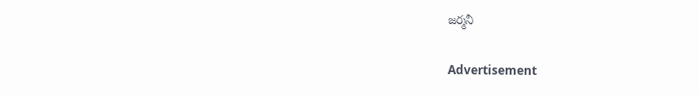జర్మనీ

Advertisement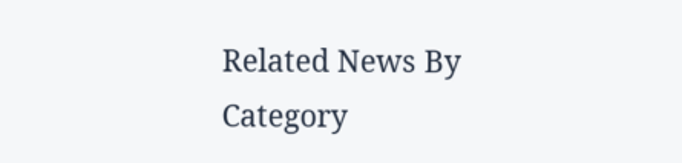Related News By Category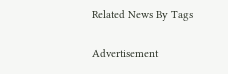Related News By Tags

Advertisement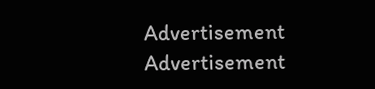Advertisement
Advertisement